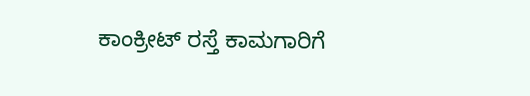ಕಾಂಕ್ರೀಟ್ ರಸ್ತೆ ಕಾಮಗಾರಿಗೆ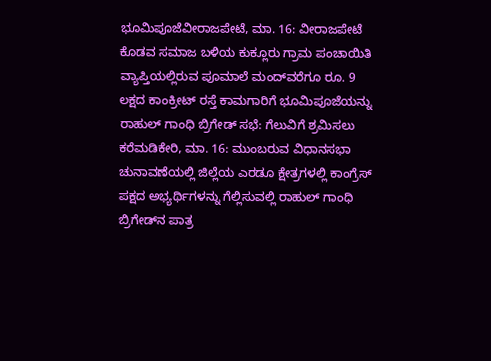ಭೂಮಿಪೂಜೆವೀರಾಜಪೇಟೆ, ಮಾ. 16: ವೀರಾಜಪೇಟೆ ಕೊಡವ ಸಮಾಜ ಬಳಿಯ ಕುಕ್ಲೂರು ಗ್ರಾಮ ಪಂಚಾಯಿತಿ ವ್ಯಾಪ್ತಿಯಲ್ಲಿರುವ ಪೂಮಾಲೆ ಮಂದ್‍ವರೆಗೂ ರೂ. 9 ಲಕ್ಷದ ಕಾಂಕ್ರೀಟ್ ರಸ್ತೆ ಕಾಮಗಾರಿಗೆ ಭೂಮಿಪೂಜೆಯನ್ನು
ರಾಹುಲ್ ಗಾಂಧಿ ಬ್ರಿಗೇಡ್ ಸಭೆ: ಗೆಲುವಿಗೆ ಶ್ರಮಿಸಲು ಕರೆಮಡಿಕೇರಿ, ಮಾ. 16: ಮುಂಬರುವ ವಿಧಾನಸಭಾ ಚುನಾವಣೆಯಲ್ಲಿ ಜಿಲ್ಲೆಯ ಎರಡೂ ಕ್ಷೇತ್ರಗಳಲ್ಲಿ ಕಾಂಗ್ರೆಸ್ ಪಕ್ಷದ ಅಭ್ಯರ್ಥಿಗಳನ್ನು ಗೆಲ್ಲಿಸುವಲ್ಲಿ ರಾಹುಲ್ ಗಾಂಧಿ ಬ್ರಿಗೇಡ್‍ನ ಪಾತ್ರ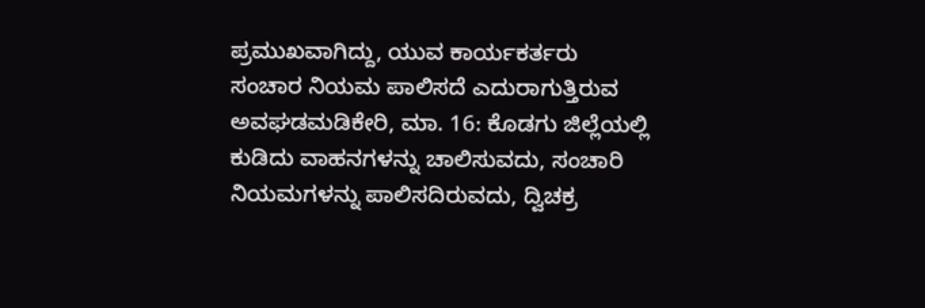ಪ್ರಮುಖವಾಗಿದ್ದು, ಯುವ ಕಾರ್ಯಕರ್ತರು
ಸಂಚಾರ ನಿಯಮ ಪಾಲಿಸದೆ ಎದುರಾಗುತ್ತಿರುವ ಅವಘಡಮಡಿಕೇರಿ, ಮಾ. 16: ಕೊಡಗು ಜಿಲ್ಲೆಯಲ್ಲಿ ಕುಡಿದು ವಾಹನಗಳನ್ನು ಚಾಲಿಸುವದು, ಸಂಚಾರಿ ನಿಯಮಗಳನ್ನು ಪಾಲಿಸದಿರುವದು, ದ್ವಿಚಕ್ರ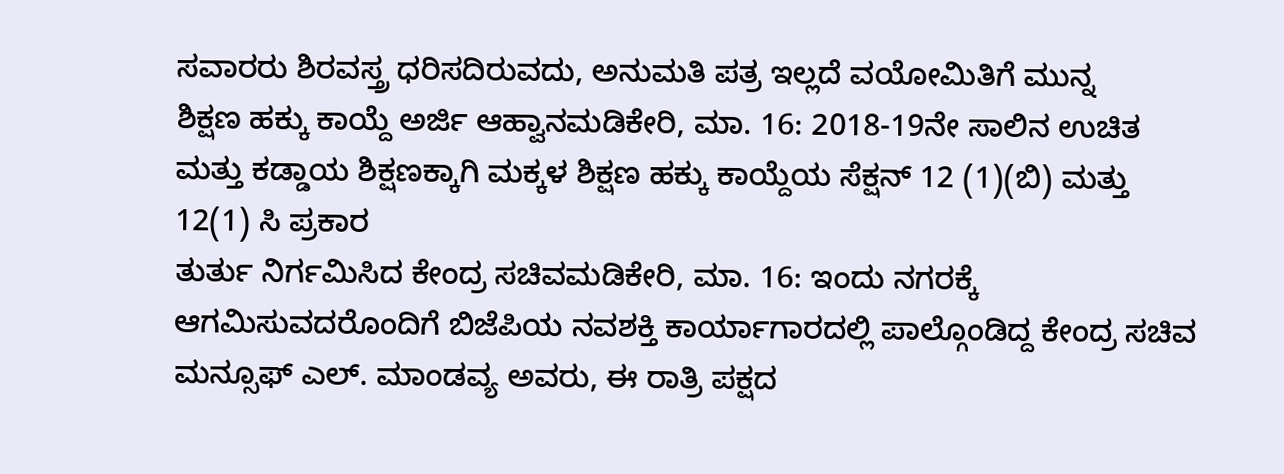ಸವಾರರು ಶಿರವಸ್ತ್ರ ಧರಿಸದಿರುವದು, ಅನುಮತಿ ಪತ್ರ ಇಲ್ಲದೆ ವಯೋಮಿತಿಗೆ ಮುನ್ನ
ಶಿಕ್ಷಣ ಹಕ್ಕು ಕಾಯ್ದೆ ಅರ್ಜಿ ಆಹ್ವಾನಮಡಿಕೇರಿ, ಮಾ. 16: 2018-19ನೇ ಸಾಲಿನ ಉಚಿತ ಮತ್ತು ಕಡ್ಡಾಯ ಶಿಕ್ಷಣಕ್ಕಾಗಿ ಮಕ್ಕಳ ಶಿಕ್ಷಣ ಹಕ್ಕು ಕಾಯ್ದೆಯ ಸೆಕ್ಷನ್ 12 (1)(ಬಿ) ಮತ್ತು 12(1) ಸಿ ಪ್ರಕಾರ
ತುರ್ತು ನಿರ್ಗಮಿಸಿದ ಕೇಂದ್ರ ಸಚಿವಮಡಿಕೇರಿ, ಮಾ. 16: ಇಂದು ನಗರಕ್ಕೆ ಆಗಮಿಸುವದರೊಂದಿಗೆ ಬಿಜೆಪಿಯ ನವಶಕ್ತಿ ಕಾರ್ಯಾಗಾರದಲ್ಲಿ ಪಾಲ್ಗೊಂಡಿದ್ದ ಕೇಂದ್ರ ಸಚಿವ ಮನ್ಸೂಫ್ ಎಲ್. ಮಾಂಡವ್ಯ ಅವರು, ಈ ರಾತ್ರಿ ಪಕ್ಷದ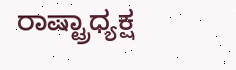ರಾಷ್ಟ್ರಾಧ್ಯಕ್ಷ